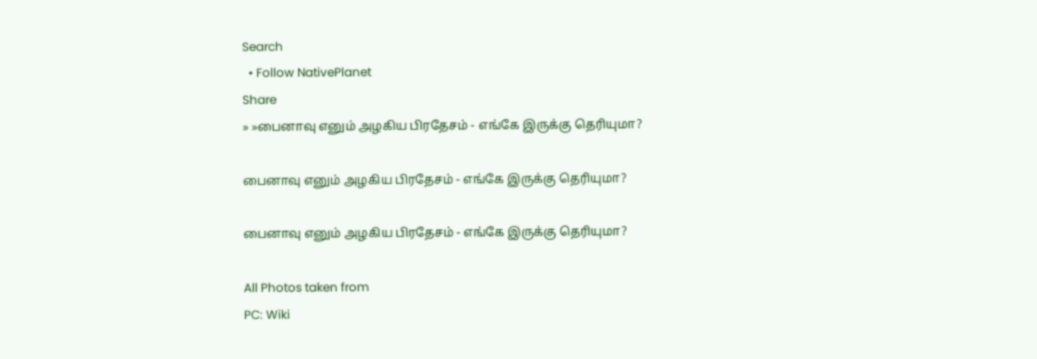Search
  • Follow NativePlanet
Share
» »பைனாவு எனும் அழகிய பிரதேசம் - எங்கே இருக்கு தெரியுமா?

பைனாவு எனும் அழகிய பிரதேசம் - எங்கே இருக்கு தெரியுமா?

பைனாவு எனும் அழகிய பிரதேசம் - எங்கே இருக்கு தெரியுமா?

All Photos taken from
PC: Wiki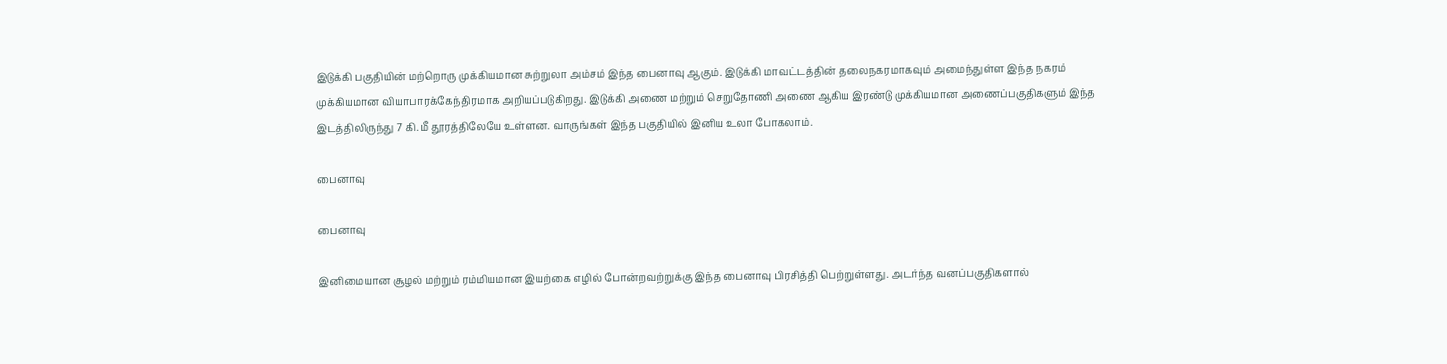இடுக்கி பகுதியின் மற்றொரு முக்கியமான சுற்றுலா அம்சம் இந்த பைனாவு ஆகும். இடுக்கி மாவட்டத்தின் தலைநகரமாகவும் அமைந்துள்ள இந்த நகரம் முக்கியமான வியாபாரக்கேந்திரமாக அறியப்படுகிறது. இடுக்கி அணை மற்றும் செறுதோணி அணை ஆகிய இரண்டு முக்கியமான அணைப்பகுதிகளும் இந்த இடத்திலிருந்து 7 கி.மீ தூரத்திலேயே உள்ளன. வாருங்கள் இந்த பகுதியில் இனிய உலா போகலாம்.

பைனாவு

பைனாவு

இனிமையான சூழல் மற்றும் ரம்மியமான இயற்கை எழில் போன்றவற்றுக்கு இந்த பைனாவு பிரசித்தி பெற்றுள்ளது. அடர்ந்த வனப்பகுதிகளால்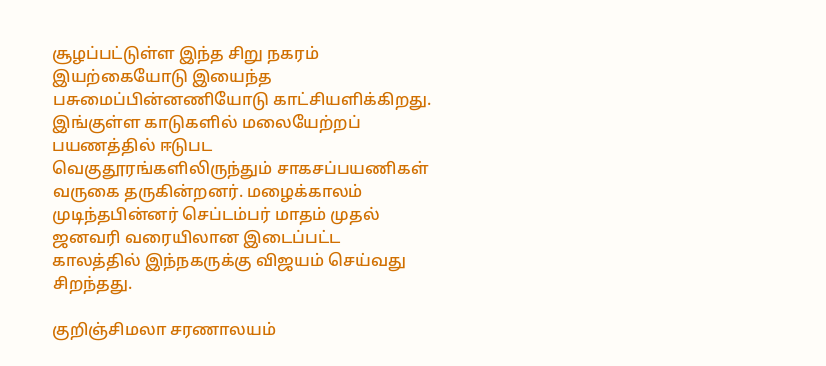சூழப்பட்டுள்ள இந்த சிறு நகரம் இயற்கையோடு இயைந்த பசுமைப்பின்னணியோடு காட்சியளிக்கிறது. இங்குள்ள காடுகளில் மலையேற்றப் பயணத்தில் ஈடுபட வெகுதூரங்களிலிருந்தும் சாகசப்பயணிகள் வருகை தருகின்றனர். மழைக்காலம் முடிந்தபின்னர் செப்டம்பர் மாதம் முதல் ஜனவரி வரையிலான இடைப்பட்ட காலத்தில் இந்நகருக்கு விஜயம் செய்வது சிறந்தது.

குறிஞ்சிமலா சரணாலயம்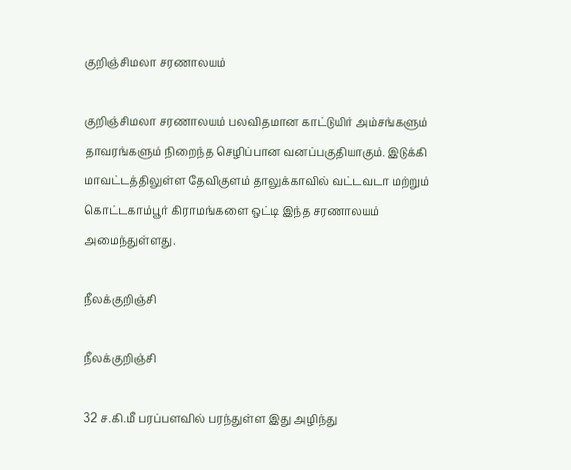குறிஞ்சிமலா சரணாலயம்

குறிஞ்சிமலா சரணாலயம் பலவிதமான காட்டுயிர் அம்சங்களும் தாவரங்களும் நிறைந்த செழிப்பான வனப்பகுதியாகும். இடுக்கி மாவட்டத்திலுள்ள தேவிகுளம் தாலுக்காவில் வட்டவடா மற்றும் கொட்டகாம்பூர் கிராமங்களை ஒட்டி இந்த சரணாலயம் அமைந்துள்ளது.

நீலக்குறிஞ்சி

நீலக்குறிஞ்சி

32 ச.கி.மீ பரப்பளவில் பரந்துள்ள இது அழிந்து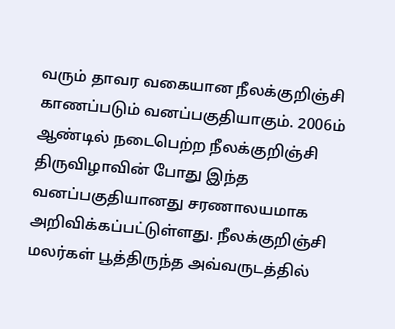வரும் தாவர வகையான நீலக்குறிஞ்சி காணப்படும் வனப்பகுதியாகும். 2006ம் ஆண்டில் நடைபெற்ற நீலக்குறிஞ்சி திருவிழாவின் போது இந்த வனப்பகுதியானது சரணாலயமாக அறிவிக்கப்பட்டுள்ளது. நீலக்குறிஞ்சி மலர்கள் பூத்திருந்த அவ்வருடத்தில்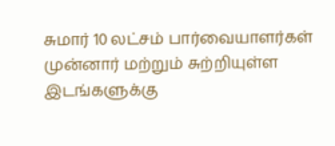சுமார் 10 லட்சம் பார்வையாளர்கள் முன்னார் மற்றும் சுற்றியுள்ள இடங்களுக்கு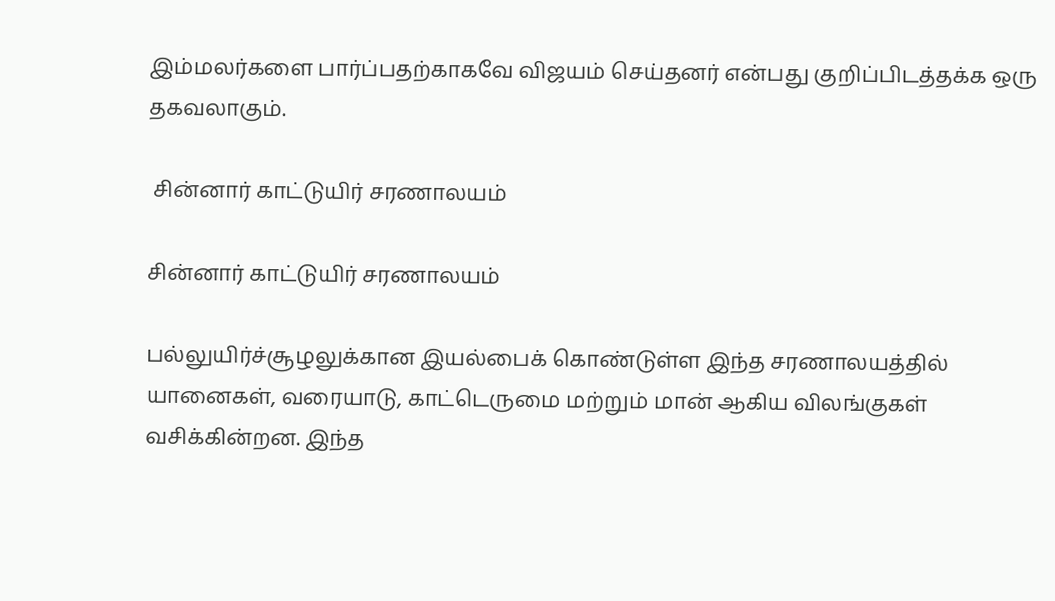இம்மலர்களை பார்ப்பதற்காகவே விஜயம் செய்தனர் என்பது குறிப்பிடத்தக்க ஒரு தகவலாகும்.

 சின்னார் காட்டுயிர் சரணாலயம்

சின்னார் காட்டுயிர் சரணாலயம்

பல்லுயிர்ச்சூழலுக்கான இயல்பைக் கொண்டுள்ள இந்த சரணாலயத்தில் யானைகள், வரையாடு, காட்டெருமை மற்றும் மான் ஆகிய விலங்குகள் வசிக்கின்றன. இந்த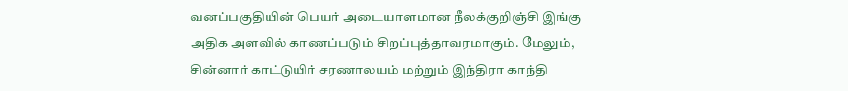வனப்பகுதியின் பெயர் அடையாளமான நீலக்குறிஞ்சி இங்கு அதிக அளவில் காணப்படும் சிறப்புத்தாவரமாகும். மேலும், சின்னார் காட்டுயிர் சரணாலயம் மற்றும் இந்திரா காந்தி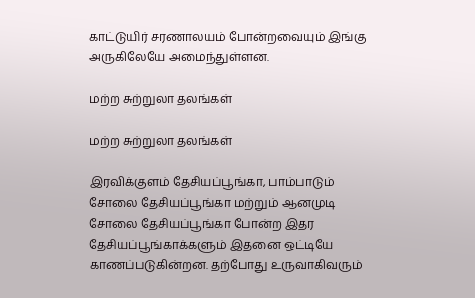காட்டுயிர் சரணாலயம் போன்றவையும் இங்கு அருகிலேயே அமைந்துள்ளன.

மற்ற சுற்றுலா தலங்கள்

மற்ற சுற்றுலா தலங்கள்

இரவிக்குளம் தேசியப்பூங்கா, பாம்பாடும் சோலை தேசியப்பூங்கா மற்றும் ஆனமுடி சோலை தேசியப்பூங்கா போன்ற இதர தேசியப்பூங்காக்களும் இதனை ஒட்டியே காணப்படுகின்றன. தற்போது உருவாகிவரும்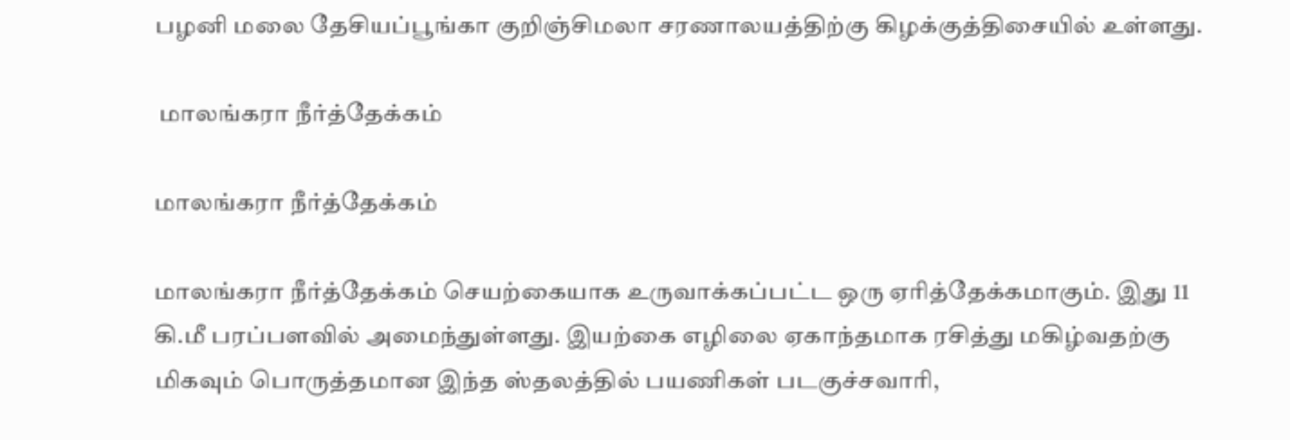பழனி மலை தேசியப்பூங்கா குறிஞ்சிமலா சரணாலயத்திற்கு கிழக்குத்திசையில் உள்ளது.

 மாலங்கரா நீர்த்தேக்கம்

மாலங்கரா நீர்த்தேக்கம்

மாலங்கரா நீர்த்தேக்கம் செயற்கையாக உருவாக்கப்பட்ட ஒரு ஏரித்தேக்கமாகும். இது 11 கி.மீ பரப்பளவில் அமைந்துள்ளது. இயற்கை எழிலை ஏகாந்தமாக ரசித்து மகிழ்வதற்கு மிகவும் பொருத்தமான இந்த ஸ்தலத்தில் பயணிகள் படகுச்சவாரி,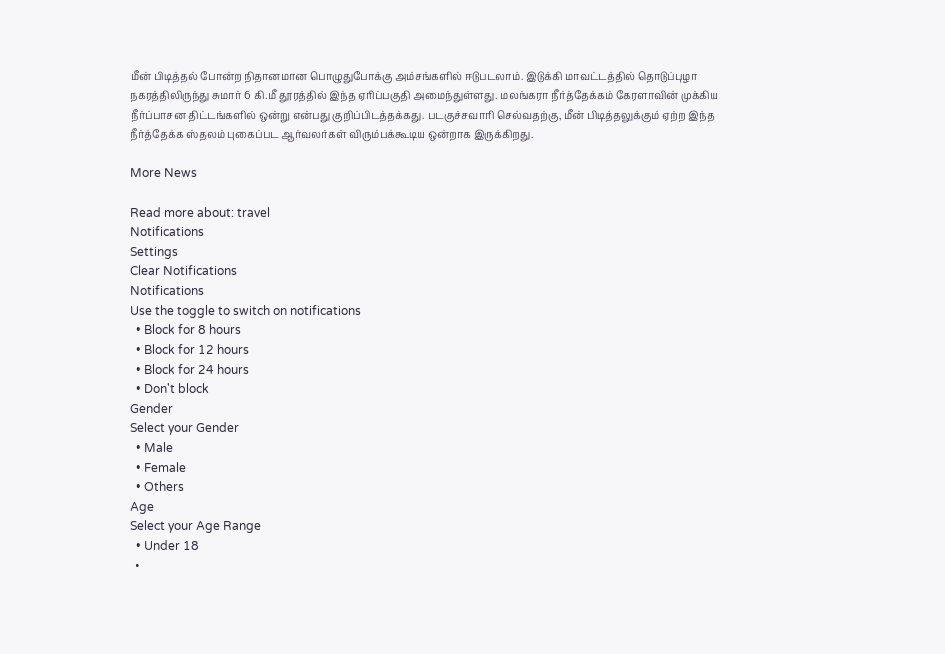மீன் பிடித்தல் போன்ற நிதானமான பொழுதுபோக்கு அம்சங்களில் ஈடுபடலாம். இடுக்கி மாவட்டத்தில் தொடுப்புழா நகரத்திலிருந்து சுமார் 6 கி.மீ தூரத்தில் இந்த ஏரிப்பகுதி அமைந்துள்ளது. மலங்கரா நீர்த்தேக்கம் கேரளாவின் முக்கிய நீர்ப்பாசன திட்டங்களில் ஒன்று என்பது குறிப்பிடத்தக்கது. படகுச்சவாரி செல்வதற்கு, மீன் பிடித்தலுக்கும் ஏற்ற இந்த நீர்த்தேக்க ஸ்தலம் புகைப்பட ஆர்வலர்கள் விரும்பக்கூடிய ஒன்றாக இருக்கிறது.

More News

Read more about: travel
Notifications
Settings
Clear Notifications
Notifications
Use the toggle to switch on notifications
  • Block for 8 hours
  • Block for 12 hours
  • Block for 24 hours
  • Don't block
Gender
Select your Gender
  • Male
  • Female
  • Others
Age
Select your Age Range
  • Under 18
  •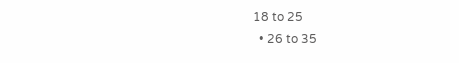18 to 25
  • 26 to 35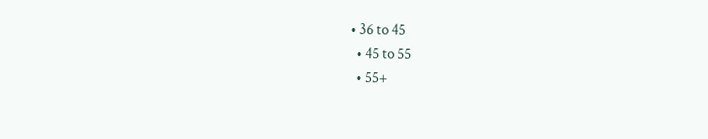• 36 to 45
  • 45 to 55
  • 55+